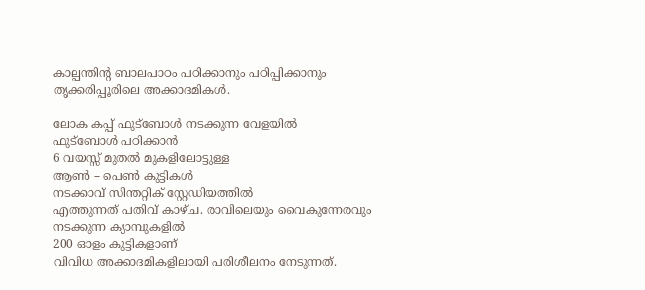കാല്പന്തിന്റ ബാലപാഠം പഠിക്കാനും പഠിപ്പിക്കാനും തൃക്കരിപ്പൂരിലെ അക്കാദമികള്‍.

ലോക കപ്പ് ഫുട്‌ബോള്‍ നടക്കുന്ന വേളയില്‍
ഫുട്‌ബോള്‍ പഠിക്കാന്‍
6 വയസ്സ് മുതല്‍ മുകളിലോട്ടുള്ള
ആണ്‍ – പെണ്‍ കുട്ടികള്‍
നടക്കാവ് സിന്തറ്റിക് സ്റ്റേഡിയത്തില്‍
എത്തുന്നത് പതിവ് കാഴ്ച. രാവിലെയും വൈകുന്നേരവും നടക്കുന്ന ക്യാമ്പുകളില്‍
200 ഓളം കുട്ടികളാണ്
വിവിധ അക്കാദമികളിലായി പരിശീലനം നേടുന്നത്.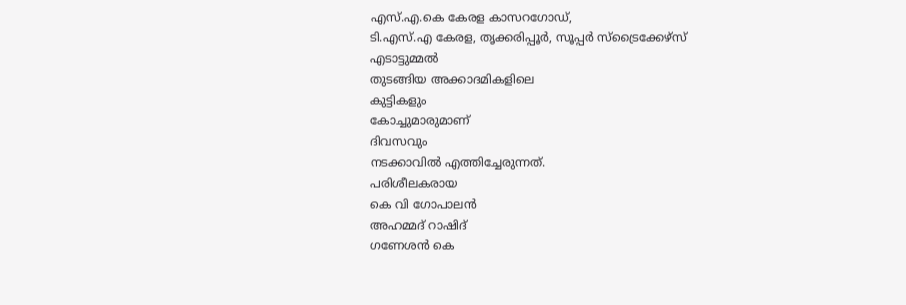എസ്.എ.കെ കേരള കാസറഗോഡ്,
ടി.എസ്.എ കേരള, തൃക്കരിപ്പൂര്‍, സൂപ്പര്‍ സ്‌ട്രൈക്കേഴ്‌സ്
എടാട്ടുമ്മല്‍
തുടങ്ങിയ അക്കാദമികളിലെ
കുട്ടികളും
കോച്ചുമാരുമാണ്
ദിവസവും
നടക്കാവില്‍ എത്തിച്ചേരുന്നത്.
പരിശീലകരായ
കെ വി ഗോപാലന്‍
അഹമ്മദ് റാഷിദ്
ഗണേശന്‍ കെ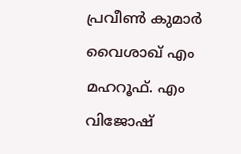പ്രവീണ്‍ കുമാര്‍
വൈശാഖ് എം
മഹറൂഫ്. എം
വിജോഷ്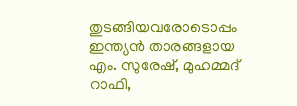തുടങ്ങിയവരോടൊപ്പം ഇന്ത്യന്‍ താരങ്ങളായ എം. സുരേഷ്, മുഹമ്മദ് റാഫി,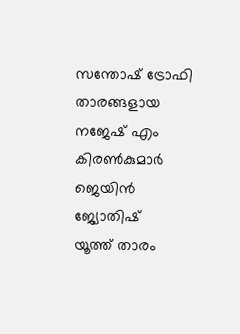സന്തോഷ് ട്രോഫി താരങ്ങളായ
നജേഷ് എം
കിരണ്‍കുമാര്‍
ജെയിന്‍
ജ്യോതിഷ്
യൂത്ത് താരം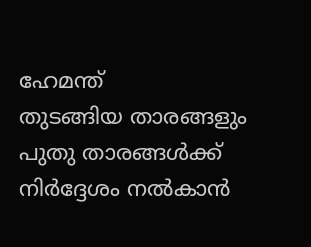ഹേമന്ത്
തുടങ്ങിയ താരങ്ങളും
പുതു താരങ്ങള്‍ക്ക് നിര്‍ദ്ദേശം നല്‍കാന്‍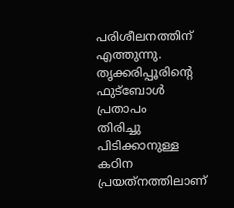പരിശീലനത്തിന് എത്തുന്നു.
തൃക്കരിപ്പൂരിന്റെ
ഫുട്‌ബോള്‍ പ്രതാപം
തിരിച്ചു പിടിക്കാനുള്ള
കഠിന പ്രയത്‌നത്തിലാണ്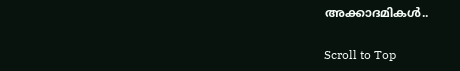അക്കാദമികള്‍..

Scroll to Top